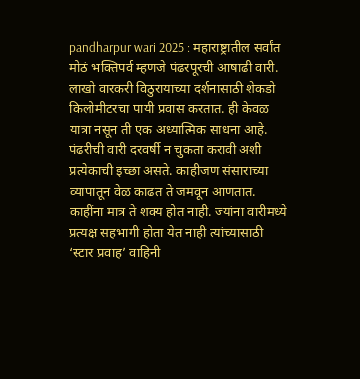pandharpur wari 2025 : महाराष्ट्रातील सर्वांत मोठं भक्तिपर्व म्हणजे पंढरपूरची आषाढी वारी. लाखो वारकरी विठुरायाच्या दर्शनासाठी शेकडो किलोमीटरचा पायी प्रवास करतात. ही केवळ यात्रा नसून ती एक अध्यात्मिक साधना आहे. पंढरीची वारी दरवर्षी न चुकता करावी अशी प्रत्येकाची इच्छा असते. काहीजण संसाराच्या व्यापातून वेळ काढत ते जमवून आणतात. काहींना मात्र ते शक्य होत नाही. ज्यांना वारीमध्ये प्रत्यक्ष सहभागी होता येत नाही त्यांच्यासाठी ‘स्टार प्रवाह’ वाहिनी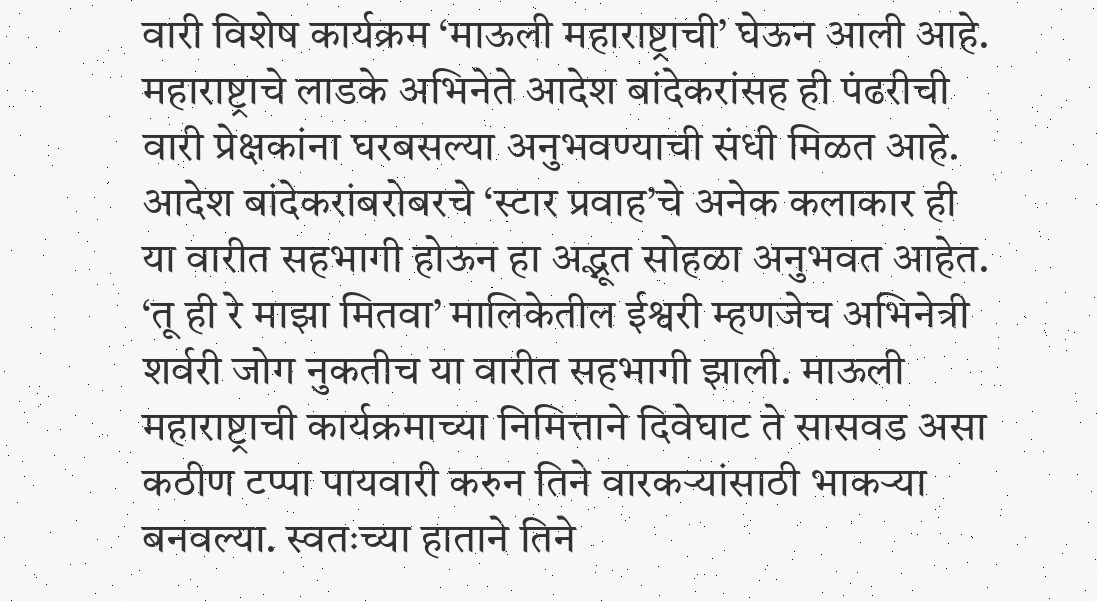वारी विशेष कार्यक्रम ‘माऊली महाराष्ट्राची’ घेऊन आली आहे. महाराष्ट्राचे लाडके अभिनेते आदेश बांदेकरांसह ही पंढरीची वारी प्रेक्षकांना घरबसल्या अनुभवण्याची संधी मिळत आहे.
आदेश बांदेकरांबरोबरचे ‘स्टार प्रवाह’चे अनेक कलाकार ही या वारीत सहभागी होऊन हा अद्भूत सोहळा अनुभवत आहेत. ‘तू ही रे माझा मितवा’ मालिकेतील ईश्वरी म्हणजेच अभिनेत्री शर्वरी जोग नुकतीच या वारीत सहभागी झाली. माऊली महाराष्ट्राची कार्यक्रमाच्या निमित्ताने दिवेघाट ते सासवड असा कठीण टप्पा पायवारी करुन तिने वारकऱ्यांसाठी भाकऱ्या बनवल्या. स्वतःच्या हाताने तिने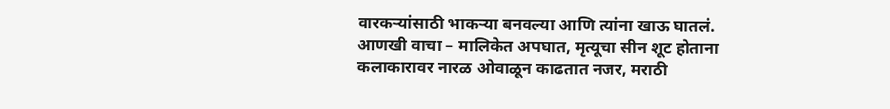वारकऱ्यांसाठी भाकऱ्या बनवल्या आणि त्यांना खाऊ घातलं.
आणखी वाचा – मालिकेत अपघात, मृत्यूचा सीन शूट होताना कलाकारावर नारळ ओवाळून काढतात नजर, मराठी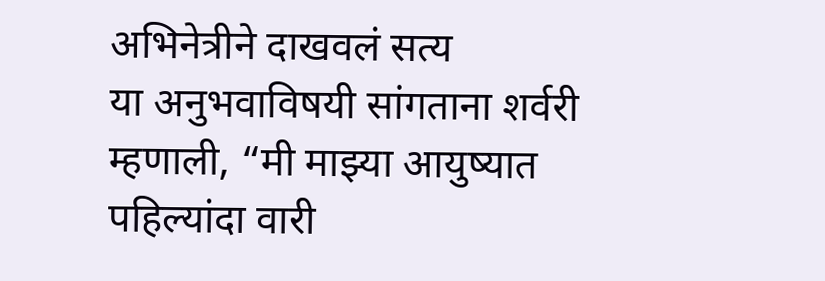अभिनेत्रीने दाखवलं सत्य
या अनुभवाविषयी सांगताना शर्वरी म्हणाली, “मी माझ्या आयुष्यात पहिल्यांदा वारी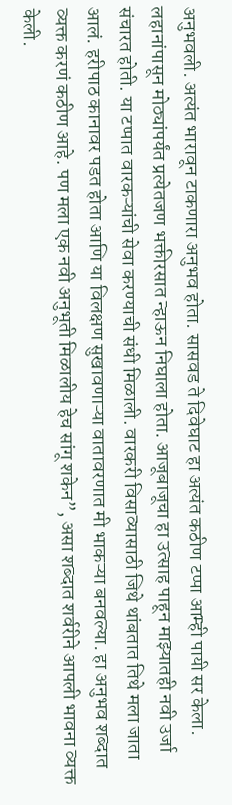अनुभवली. अत्यंत भारावून टाकणारा अनुभव होता. सासवड ते दिवेघाट हा अत्यंत कठीण टप्पा आम्ही पायी सर केला. लहानांपासून मोठ्यांपर्यंत प्रत्येतजण भक्तीरसात न्हाऊन निघाला होता. आजूबाजूचा हा उत्साह पाहून माझ्यातही नवी उर्जा संचारत होती. या टप्पात वारकऱ्यांची सेवा करण्याची संधी मिळाली. वारकरी विसाव्यासाठी जिथे थांबतात तिथे मला जाता आलं. हरीपाठ कानावर पडत होता आणि या विलक्षण सुखावणाऱ्या वातावरणात मी भाकऱ्या बनवल्या. हा अनुभव शब्दात व्यक्त करणं कठीण आहे. पण मला एक नवी अनुभूती मिळालीय हेच सांगू शकेन”, असा शब्दात शर्वरीने आपली भावना व्यक्त केली.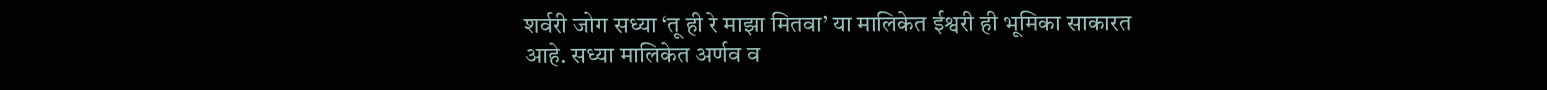शर्वरी जोग सध्या ‘तू ही रे माझा मितवा’ या मालिकेत ईश्वरी ही भूमिका साकारत आहे. सध्या मालिकेत अर्णव व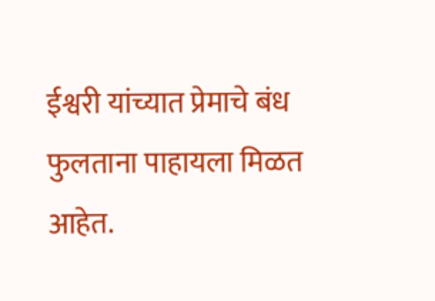ईश्वरी यांच्यात प्रेमाचे बंध फुलताना पाहायला मिळत आहेत.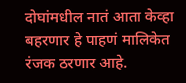दोघांमधील नातं आता केव्हा बहरणार हे पाहणं मालिकेत रंजक ठरणार आहे.